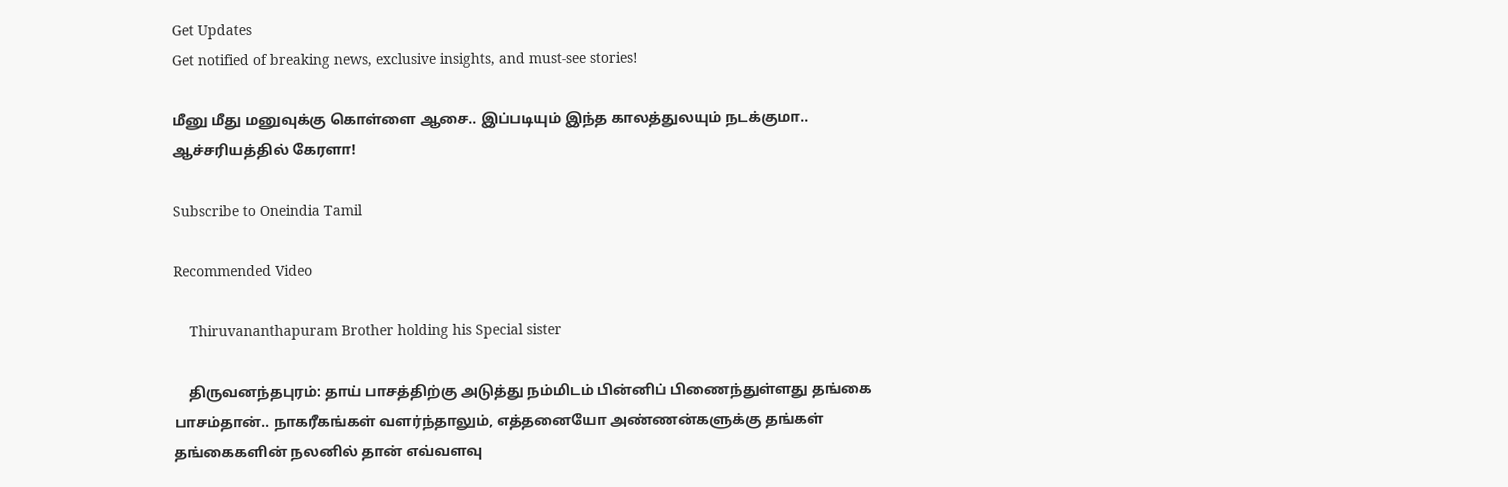Get Updates
Get notified of breaking news, exclusive insights, and must-see stories!

மீனு மீது மனுவுக்கு கொள்ளை ஆசை.. இப்படியும் இந்த காலத்துலயும் நடக்குமா.. ஆச்சரியத்தில் கேரளா!

Subscribe to Oneindia Tamil

Recommended Video

    Thiruvananthapuram Brother holding his Special sister

    திருவனந்தபுரம்: தாய் பாசத்திற்கு அடுத்து நம்மிடம் பின்னிப் பிணைந்துள்ளது தங்கை பாசம்தான்.. நாகரீகங்கள் வளர்ந்தாலும், எத்தனையோ அண்ணன்களுக்கு தங்கள் தங்கைகளின் நலனில் தான் எவ்வளவு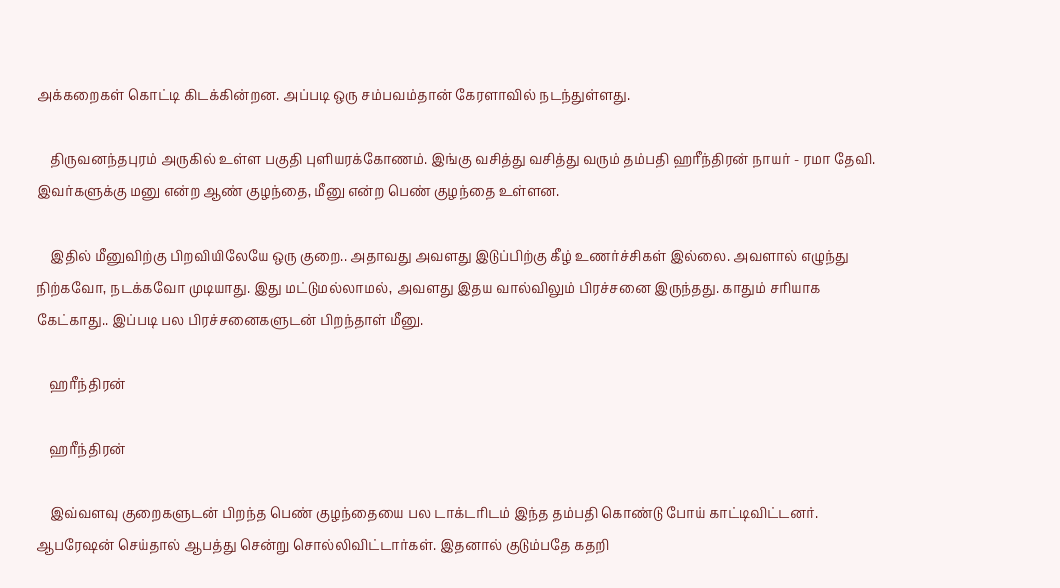அக்கறைகள் கொட்டி கிடக்கின்றன. அப்படி ஒரு சம்பவம்தான் கேரளாவில் நடந்துள்ளது.

    திருவனந்தபுரம் அருகில் உள்ள பகுதி புளியரக்கோணம். இங்கு வசித்து வசித்து வரும் தம்பதி ஹரீந்திரன் நாயர் - ரமா தேவி. இவர்களுக்கு மனு என்ற ஆண் குழந்தை, மீனு என்ற பெண் குழந்தை உள்ளன.

    இதில் மீனுவிற்கு பிறவியிலேயே ஒரு குறை.. அதாவது அவளது இடுப்பிற்கு கீழ் உணர்ச்சிகள் இல்லை. அவளால் எழுந்து நிற்கவோ, நடக்கவோ முடியாது. இது மட்டுமல்லாமல், அவளது இதய வால்விலும் பிரச்சனை இருந்தது. காதும் சரியாக கேட்காது.. இப்படி பல பிரச்சனைகளுடன் பிறந்தாள் மீனு.

    ஹரீந்திரன்

    ஹரீந்திரன்

    இவ்வளவு குறைகளுடன் பிறந்த பெண் குழந்தையை பல டாக்டரிடம் இந்த தம்பதி கொண்டு போய் காட்டிவிட்டனர். ஆபரேஷன் செய்தால் ஆபத்து சென்று சொல்லிவிட்டார்கள். இதனால் குடும்பதே கதறி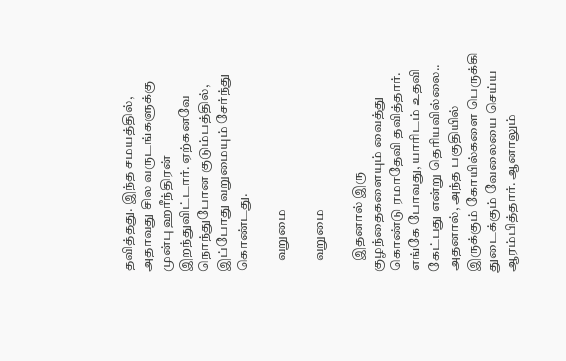தவித்தது. இந்த சமயத்தில், அதாவது சில வருடங்களுக்கு முன்பு ஹரீந்திரன் இறந்துவிட்டார். ஏற்கனவே நொந்துபோன குடும்பத்தில், இப்போது வறுமையும் சேர்ந்து கொண்டது.

    வறுமை

    வறுமை

    இதனால் இரு குழந்தைகளையும் வைத்து கொண்டு ரமாதேவி தவித்தார். எங்கே போவது, யாரிடம் உதவி கேட்பது என்று தெரியவில்லை.. அதனால், அந்த பகுதியில் இருக்கும் கோயில்களை பெருக்கி துடைக்கும் வேலையை செய்ய ஆரம்பித்தார். ஆனாலும்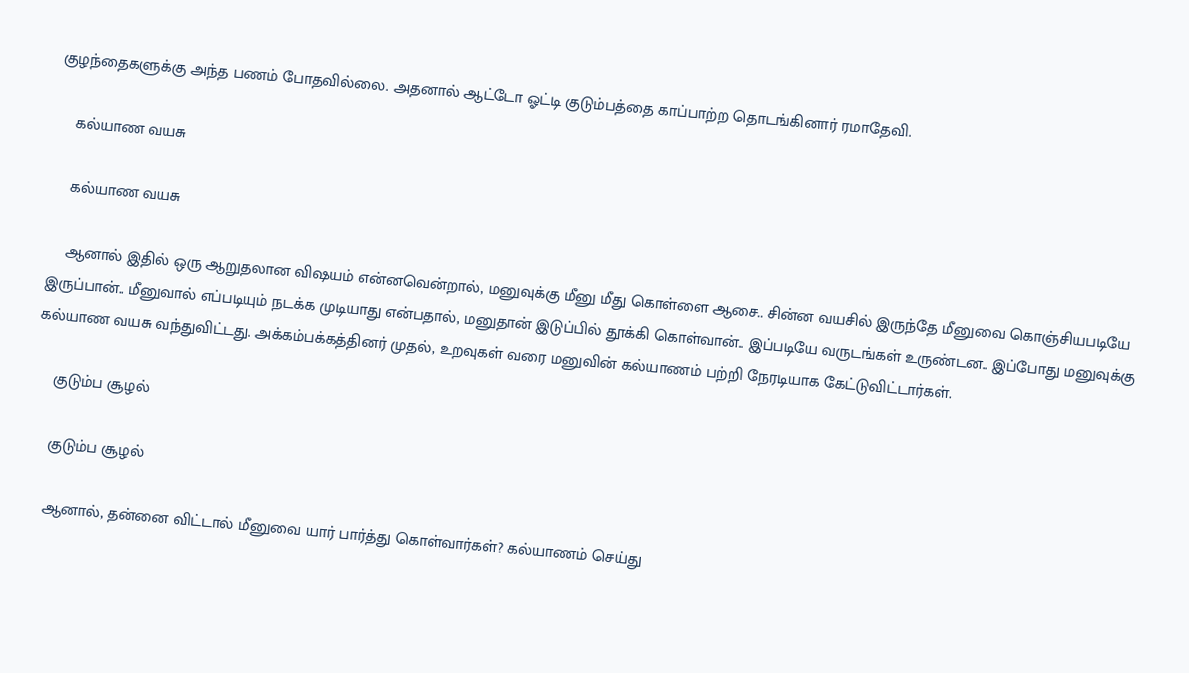குழந்தைகளுக்கு அந்த பணம் போதவில்லை. அதனால் ஆட்டோ ஓட்டி குடும்பத்தை காப்பாற்ற தொடங்கினார் ரமாதேவி.

    கல்யாண வயசு

    கல்யாண வயசு

    ஆனால் இதில் ஒரு ஆறுதலான விஷயம் என்னவென்றால், மனுவுக்கு மீனு மீது கொள்ளை ஆசை.. சின்ன வயசில் இருந்தே மீனுவை கொஞ்சியபடியே இருப்பான்.. மீனுவால் எப்படியும் நடக்க முடியாது என்பதால், மனுதான் இடுப்பில் தூக்கி கொள்வான்.. இப்படியே வருடங்கள் உருண்டன.. இப்போது மனுவுக்கு கல்யாண வயசு வந்துவிட்டது. அக்கம்பக்கத்தினர் முதல், உறவுகள் வரை மனுவின் கல்யாணம் பற்றி நேரடியாக கேட்டுவிட்டார்கள்.

    குடும்ப சூழல்

    குடும்ப சூழல்

    ஆனால், தன்னை விட்டால் மீனுவை யார் பார்த்து கொள்வார்கள்? கல்யாணம் செய்து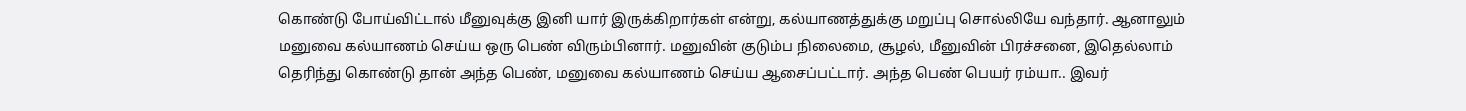கொண்டு போய்விட்டால் மீனுவுக்கு இனி யார் இருக்கிறார்கள் என்று, கல்யாணத்துக்கு மறுப்பு சொல்லியே வந்தார். ஆனாலும் மனுவை கல்யாணம் செய்ய ஒரு பெண் விரும்பினார். மனுவின் குடும்ப நிலைமை, சூழல், மீனுவின் பிரச்சனை, இதெல்லாம் தெரிந்து கொண்டு தான் அந்த பெண், மனுவை கல்யாணம் செய்ய ஆசைப்பட்டார். அந்த பெண் பெயர் ரம்யா.. இவர்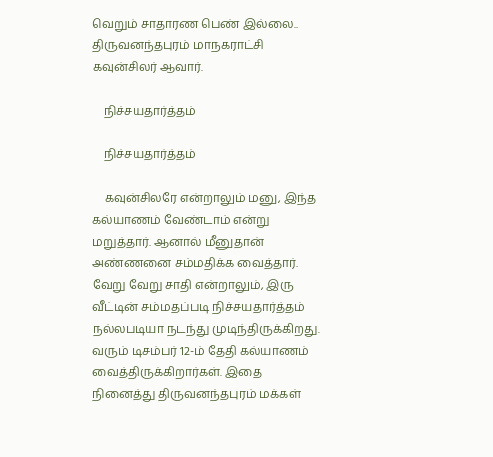வெறும் சாதாரண பெண் இல்லை.. திருவனந்தபுரம் மாநகராட்சி கவுன்சிலர் ஆவார்.

    நிச்சயதார்த்தம்

    நிச்சயதார்த்தம்

    கவுன்சிலரே என்றாலும் மனு, இந்த கல்யாணம் வேண்டாம் என்று மறுத்தார். ஆனால் மீனுதான் அண்ணனை சம்மதிக்க வைத்தார். வேறு வேறு சாதி என்றாலும், இரு வீட்டின் சம்மதப்படி நிச்சயதார்த்தம் நல்லபடியா நடந்து முடிந்திருக்கிறது. வரும் டிசம்பர் 12-ம் தேதி கல்யாணம் வைத்திருக்கிறார்கள். இதை நினைத்து திருவனந்தபுரம் மக்கள்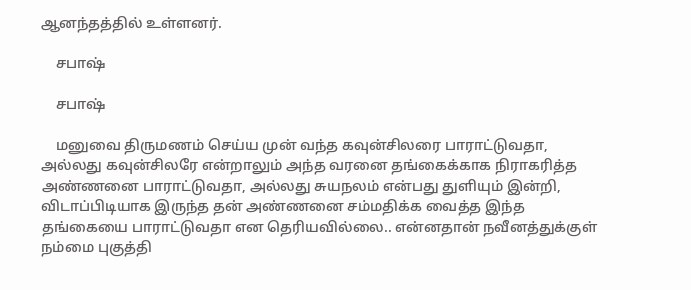ஆனந்தத்தில் உள்ளனர்.

    சபாஷ்

    சபாஷ்

    மனுவை திருமணம் செய்ய முன் வந்த கவுன்சிலரை பாராட்டுவதா, அல்லது கவுன்சிலரே என்றாலும் அந்த வரனை தங்கைக்காக நிராகரித்த அண்ணனை பாராட்டுவதா, அல்லது சுயநலம் என்பது துளியும் இன்றி, விடாப்பிடியாக இருந்த தன் அண்ணனை சம்மதிக்க வைத்த இந்த தங்கையை பாராட்டுவதா என தெரியவில்லை.. என்னதான் நவீனத்துக்குள் நம்மை புகுத்தி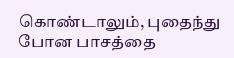கொண்டாலும், புதைந்து போன பாசத்தை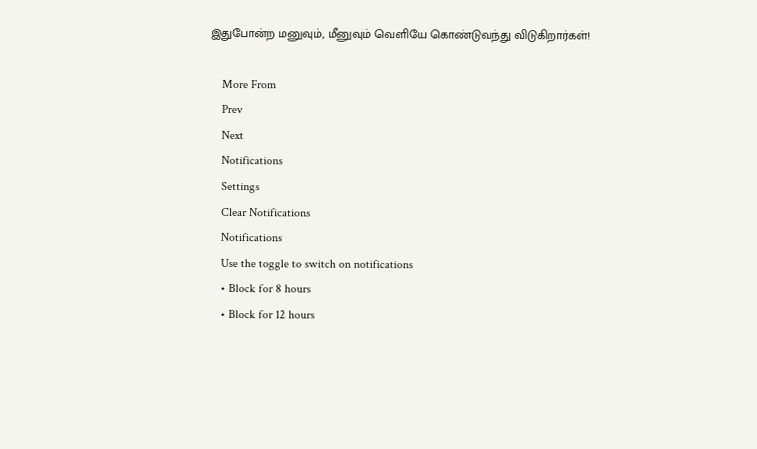இதுபோன்ற மனுவும், மீனுவும் வெளியே கொண்டுவந்து விடுகிறார்கள்!

    More From
    Prev
    Next
    Notifications
    Settings
    Clear Notifications
    Notifications
    Use the toggle to switch on notifications
    • Block for 8 hours
    • Block for 12 hours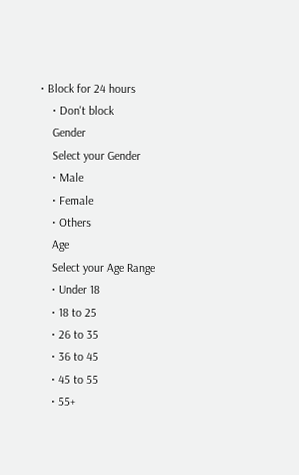• Block for 24 hours
    • Don't block
    Gender
    Select your Gender
    • Male
    • Female
    • Others
    Age
    Select your Age Range
    • Under 18
    • 18 to 25
    • 26 to 35
    • 36 to 45
    • 45 to 55
    • 55+